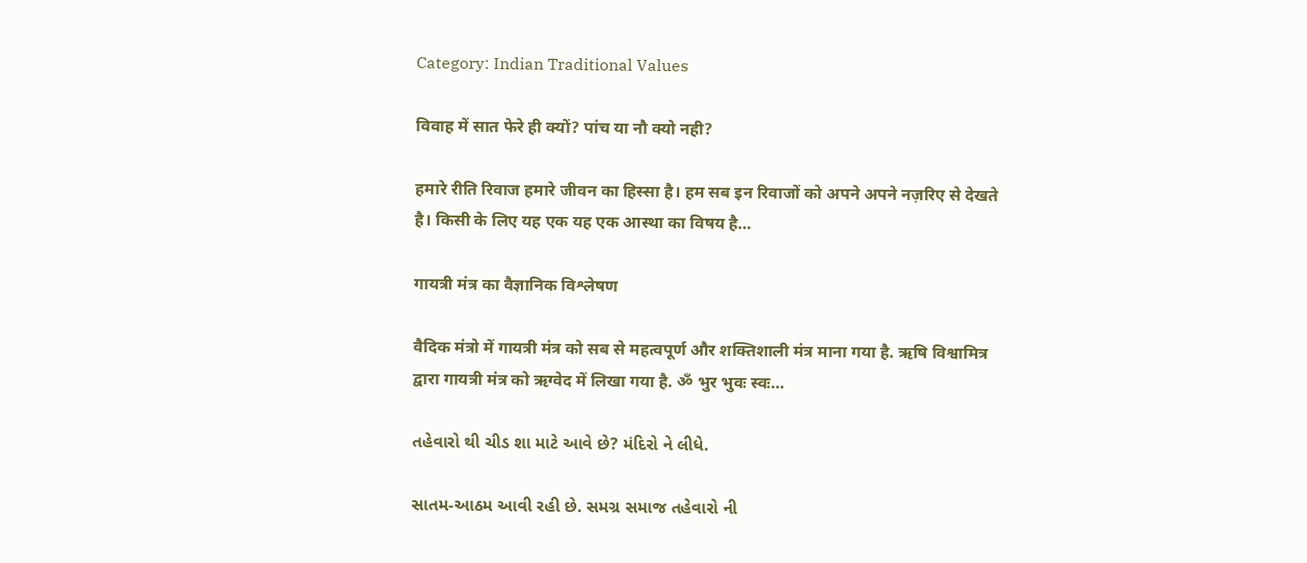Category: Indian Traditional Values

विवाह में सात फेरे ही क्यों? पांच या नौ क्यो नही?

हमारे रीति रिवाज हमारे जीवन का हिस्सा है। हम सब इन रिवाजों को अपने अपने नज़रिए से देखते है। किसी के लिए यह एक यह एक आस्था का विषय है…

गायत्री मंत्र का वैज्ञानिक विश्लेषण

वैदिक मंत्रो में गायत्री मंत्र को सब से महत्वपूर्ण और शक्तिशाली मंत्र माना गया है. ऋषि विश्वामित्र द्वारा गायत्री मंत्र को ऋग्वेद में लिखा गया है. ॐ भुर भुवः स्वः…

તહેવારો થી ચીડ શા માટે આવે છે? મંદિરો ને લીધે.

સાતમ-આઠમ આવી રહી છે. સમગ્ર સમાજ તહેવારો ની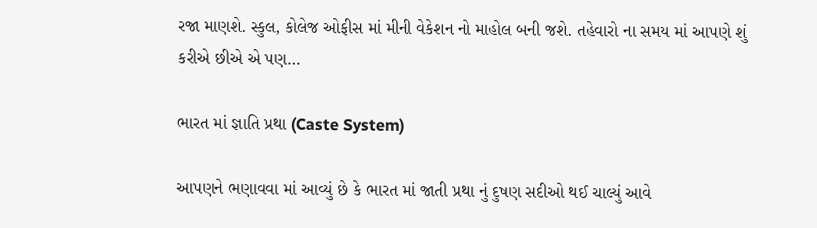રજા માણશે. સ્કુલ, કોલેજ ઓફીસ માં મીની વેકેશન નો માહોલ બની જશે. તહેવારો ના સમય માં આપણે શું કરીએ છીએ એ પણ…

ભારત માં જ્ઞાતિ પ્રથા (Caste System)

આપણને ભણાવવા માં આવ્યું છે કે ભારત માં જાતી પ્રથા નું દુષણ સદીઓ થઈ ચાલ્યું આવે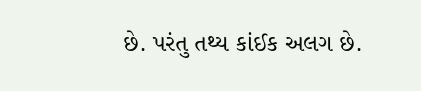છે. પરંતુ તથ્ય કાંઈક અલગ છે.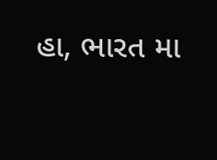હા, ભારત મા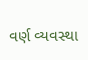વર્ણ વ્યવસ્થા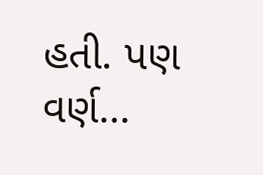હતી. પણ વર્ણ…